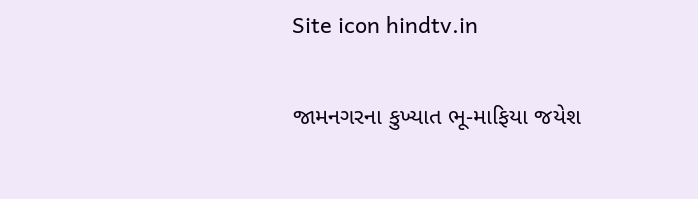Site icon hindtv.in

જામનગરના કુખ્યાત ભૂ-માફિયા જયેશ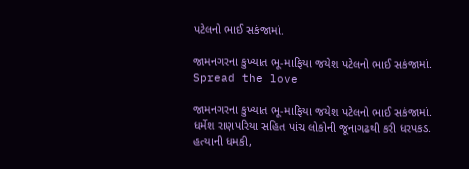પટેલનો ભાઈ સકંજામાં.

જામનગરના કુખ્યાત ભૂ-માફિયા જયેશ પટેલનો ભાઈ સકંજામાં.
Spread the love

જામનગરના કુખ્યાત ભૂ-માફિયા જયેશ પટેલનો ભાઈ સકંજામાં.
ધર્મેશ રાણપરિયા સહિત પાંચ લોકોની જૂનાગઢથી કરી ધરપકડ.
હત્યાની ધમકી,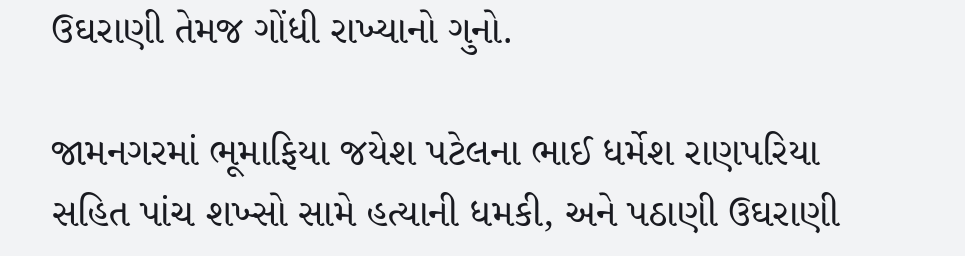ઉઘરાણી તેમજ ગોંધી રાખ્યાનો ગુનો.

જામનગરમાં ભૂમાફિયા જયેશ પટેલના ભાઈ ધર્મેશ રાણપરિયા સહિત પાંચ શખ્સો સામે હત્યાની ધમકી, અને પઠાણી ઉઘરાણી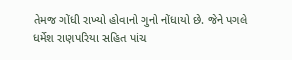તેમજ ગોંધી રાખ્યો હોવાનો ગુનો નોંધાયો છે. જેને પગલે ધર્મેશ રાણપરિયા સહિત પાંચ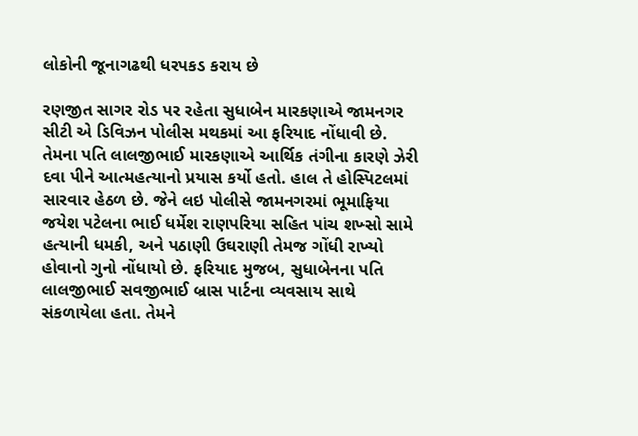લોકોની જૂનાગઢથી ધરપકડ કરાય છે

રણજીત સાગર રોડ પર રહેતા સુધાબેન મારકણાએ જામનગર સીટી એ ડિવિઝન પોલીસ મથકમાં આ ફરિયાદ નોંધાવી છે. તેમના પતિ લાલજીભાઈ મારકણાએ આર્થિક તંગીના કારણે ઝેરી દવા પીને આત્મહત્યાનો પ્રયાસ કર્યો હતો. હાલ તે હોસ્પિટલમાં સારવાર હેઠળ છે. જેને લઇ પોલીસે જામનગરમાં ભૂમાફિયા જયેશ પટેલના ભાઈ ધર્મેશ રાણપરિયા સહિત પાંચ શખ્સો સામે હત્યાની ધમકી, અને પઠાણી ઉઘરાણી તેમજ ગોંધી રાખ્યો હોવાનો ગુનો નોંધાયો છે. ફરિયાદ મુજબ, સુધાબેનના પતિ લાલજીભાઈ સવજીભાઈ બ્રાસ પાર્ટના વ્યવસાય સાથે સંકળાયેલા હતા. તેમને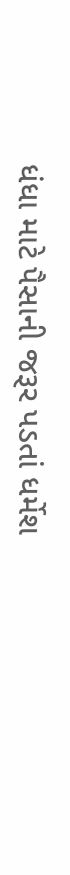ધંધા માટે પૈસાની જરૂર પડતાં ધર્મેશ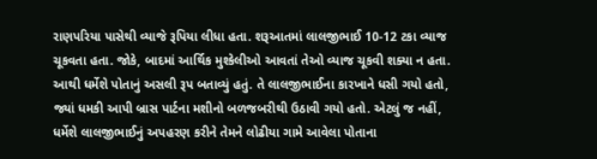રાણપરિયા પાસેથી વ્યાજે રૂપિયા લીધા હતા. શરૂઆતમાં લાલજીભાઈ 10-12 ટકા વ્યાજ ચૂકવતા હતા. જોકે, બાદમાં આર્થિક મુશ્કેલીઓ આવતાં તેઓ વ્યાજ ચૂકવી શક્યા ન હતા. આથી ધર્મેશે પોતાનું અસલી રૂપ બતાવ્યું હતું. તે લાલજીભાઈના કારખાને ધસી ગયો હતો, જ્યાં ધમકી આપી બ્રાસ પાર્ટના મશીનો બળજબરીથી ઉઠાવી ગયો હતો. એટલું જ નહીં, ધર્મેશે લાલજીભાઈનું અપહરણ કરીને તેમને લોઢીયા ગામે આવેલા પોતાના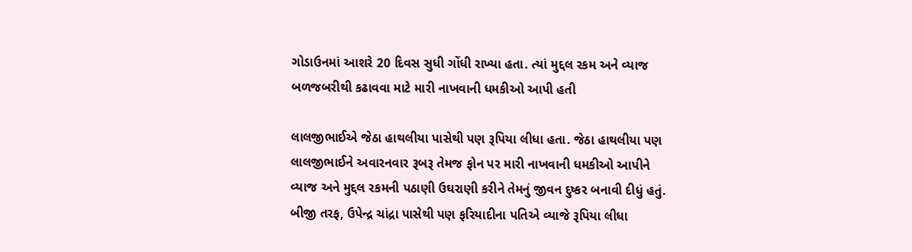ગોડાઉનમાં આશરે 20 દિવસ સુધી ગોંધી રાખ્યા હતા. ત્યાં મુદ્દલ રકમ અને વ્યાજ બળજબરીથી કઢાવવા માટે મારી નાખવાની ધમકીઓ આપી હતી

લાલજીભાઈએ જેઠા હાથલીયા પાસેથી પણ રૂપિયા લીધા હતા. જેઠા હાથલીયા પણ લાલજીભાઈને અવારનવાર રૂબરૂ તેમજ ફોન પર મારી નાખવાની ધમકીઓ આપીને વ્યાજ અને મુદ્દલ રકમની પઠાણી ઉઘરાણી કરીને તેમનું જીવન દુષ્કર બનાવી દીધું હતું. બીજી તરફ, ઉપેન્દ્ર ચાંદ્રા પાસેથી પણ ફરિયાદીના પતિએ વ્યાજે રૂપિયા લીધા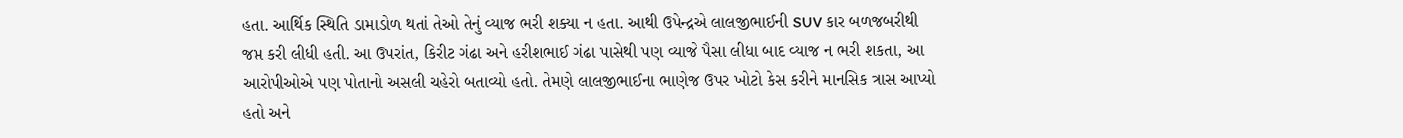હતા. આર્થિક સ્થિતિ ડામાડોળ થતાં તેઓ તેનું વ્યાજ ભરી શક્યા ન હતા. આથી ઉપેન્દ્રએ લાલજીભાઈની SUV કાર બળજબરીથી જપ્ત કરી લીધી હતી. આ ઉપરાંત, કિરીટ ગંઢા અને હરીશભાઈ ગંઢા પાસેથી પણ વ્યાજે પૈસા લીધા બાદ વ્યાજ ન ભરી શકતા, આ આરોપીઓએ પણ પોતાનો અસલી ચહેરો બતાવ્યો હતો. તેમણે લાલજીભાઈના ભાણેજ ઉપર ખોટો કેસ કરીને માનસિક ત્રાસ આપ્યો હતો અને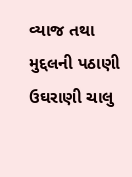વ્યાજ તથા મુદ્દલની પઠાણી ઉઘરાણી ચાલુ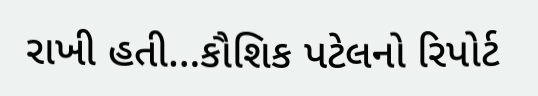રાખી હતી…કૌશિક પટેલનો રિપોર્ટ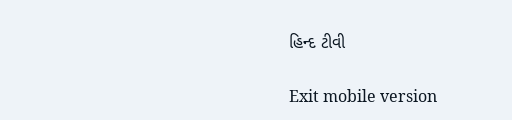હિન્દ ટીવી

Exit mobile version